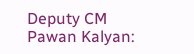Deputy CM Pawan Kalyan: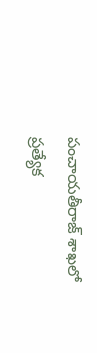పంచాయతీరాజ్ శాఖలో ప్రత్యేక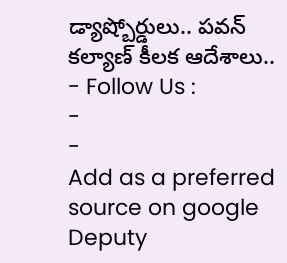డ్యాష్బోర్డులు.. పవన్ కల్యాణ్ కీలక ఆదేశాలు..
- Follow Us :
-
-
Add as a preferred
source on google
Deputy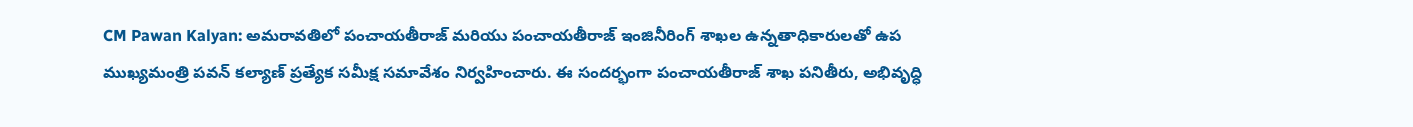CM Pawan Kalyan: అమరావతిలో పంచాయతీరాజ్ మరియు పంచాయతీరాజ్ ఇంజినీరింగ్ శాఖల ఉన్నతాధికారులతో ఉప ముఖ్యమంత్రి పవన్ కల్యాణ్ ప్రత్యేక సమీక్ష సమావేశం నిర్వహించారు. ఈ సందర్భంగా పంచాయతీరాజ్ శాఖ పనితీరు, అభివృద్ధి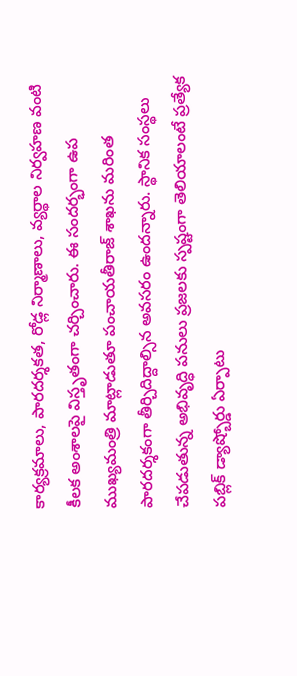కార్యక్రమాలు, పారదర్శకత, రోడ్ల నిర్మాణాలు, వ్యర్థాల నిర్వహణ వంటి కీలక అంశాలపై విస్తృతంగా చర్చించారు. ఈ సందర్భంగా ఉప ముఖ్యమంత్రి మాట్లాడుతూ పంచాయతీరాజ్ శాఖను మరింత పారదర్శకంగా తీర్చిదిద్దాల్సిన అవసరం ఉందన్నారు. స్థానిక సంస్థలు చేపడుతున్న అభివృద్ధి పనులు ప్రజలకు స్పష్టంగా తెలియాలంటే ప్రత్యేక పబ్లిక్ డ్యాష్బోర్డు ఏర్పాటు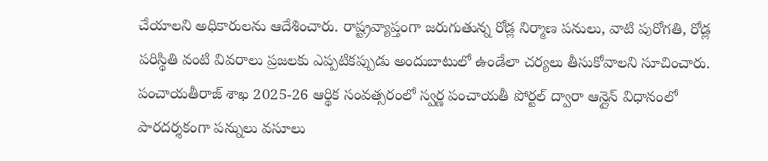చేయాలని అధికారులను ఆదేశించారు. రాష్ట్రవ్యాప్తంగా జరుగుతున్న రోడ్ల నిర్మాణ పనులు, వాటి పురోగతి, రోడ్ల పరిస్థితి వంటి వివరాలు ప్రజలకు ఎప్పటికప్పుడు అందుబాటులో ఉండేలా చర్యలు తీసుకోవాలని సూచించారు.
పంచాయతీరాజ్ శాఖ 2025-26 ఆర్థిక సంవత్సరంలో స్వర్ణ పంచాయతీ పోర్టల్ ద్వారా ఆన్లైన్ విధానంలో పారదర్శకంగా పన్నులు వసూలు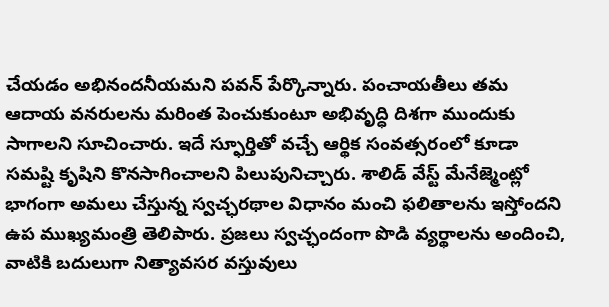చేయడం అభినందనీయమని పవన్ పేర్కొన్నారు. పంచాయతీలు తమ ఆదాయ వనరులను మరింత పెంచుకుంటూ అభివృద్ధి దిశగా ముందుకు సాగాలని సూచించారు. ఇదే స్ఫూర్తితో వచ్చే ఆర్థిక సంవత్సరంలో కూడా సమష్టి కృషిని కొనసాగించాలని పిలుపునిచ్చారు. శాలిడ్ వేస్ట్ మేనేజ్మెంట్లో భాగంగా అమలు చేస్తున్న స్వచ్ఛరథాల విధానం మంచి ఫలితాలను ఇస్తోందని ఉప ముఖ్యమంత్రి తెలిపారు. ప్రజలు స్వచ్ఛందంగా పొడి వ్యర్థాలను అందించి, వాటికి బదులుగా నిత్యావసర వస్తువులు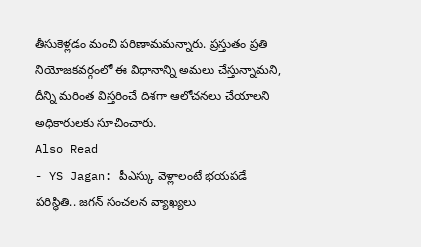తీసుకెళ్లడం మంచి పరిణామమన్నారు. ప్రస్తుతం ప్రతి నియోజకవర్గంలో ఈ విధానాన్ని అమలు చేస్తున్నామని, దీన్ని మరింత విస్తరించే దిశగా ఆలోచనలు చేయాలని అధికారులకు సూచించారు.
Also Read
- YS Jagan: పీఎస్కు వెళ్లాలంటే భయపడే పరిస్థితి.. జగన్ సంచలన వ్యాఖ్యలు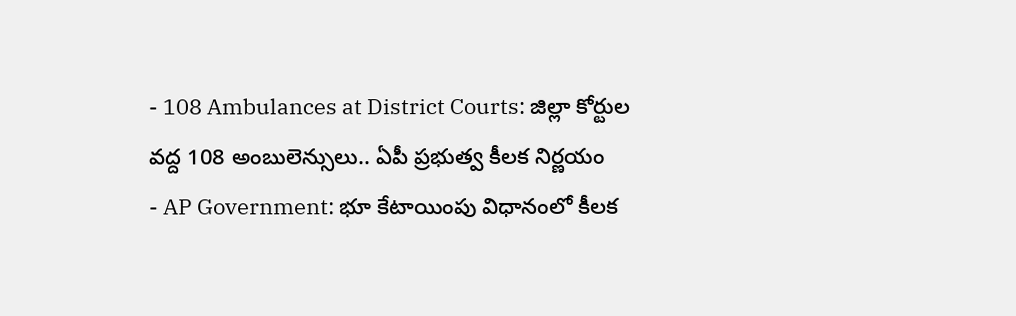- 108 Ambulances at District Courts: జిల్లా కోర్టుల వద్ద 108 అంబులెన్సులు.. ఏపీ ప్రభుత్వ కీలక నిర్ణయం
- AP Government: భూ కేటాయింపు విధానంలో కీలక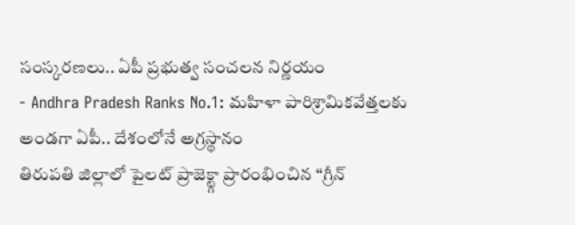సంస్కరణలు.. ఏపీ ప్రభుత్వ సంచలన నిర్ణయం
- Andhra Pradesh Ranks No.1: మహిళా పారిశ్రామికవేత్తలకు అండగా ఏపీ.. దేశంలోనే అగ్రస్థానం
తిరుపతి జిల్లాలో పైలట్ ప్రాజెక్ట్గా ప్రారంభించిన “గ్రీన్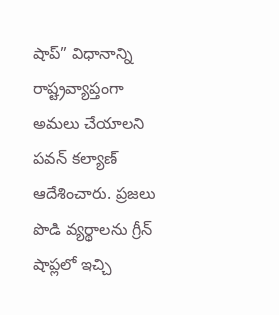షాప్” విధానాన్ని రాష్ట్రవ్యాప్తంగా అమలు చేయాలని పవన్ కల్యాణ్ ఆదేశించారు. ప్రజలు పొడి వ్యర్థాలను గ్రీన్ షాప్లలో ఇచ్చి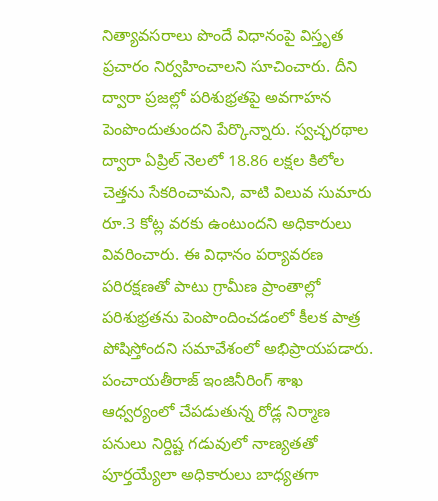నిత్యావసరాలు పొందే విధానంపై విస్తృత ప్రచారం నిర్వహించాలని సూచించారు. దీని ద్వారా ప్రజల్లో పరిశుభ్రతపై అవగాహన పెంపొందుతుందని పేర్కొన్నారు. స్వచ్ఛరథాల ద్వారా ఏప్రిల్ నెలలో 18.86 లక్షల కిలోల చెత్తను సేకరించామని, వాటి విలువ సుమారు రూ.3 కోట్ల వరకు ఉంటుందని అధికారులు వివరించారు. ఈ విధానం పర్యావరణ పరిరక్షణతో పాటు గ్రామీణ ప్రాంతాల్లో పరిశుభ్రతను పెంపొందించడంలో కీలక పాత్ర పోషిస్తోందని సమావేశంలో అభిప్రాయపడారు. పంచాయతీరాజ్ ఇంజినీరింగ్ శాఖ ఆధ్వర్యంలో చేపడుతున్న రోడ్ల నిర్మాణ పనులు నిర్దిష్ట గడువులో నాణ్యతతో పూర్తయ్యేలా అధికారులు బాధ్యతగా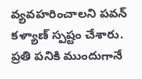వ్యవహరించాలని పవన్ కళ్యాణ్ స్పష్టం చేశారు. ప్రతి పనికి ముందుగానే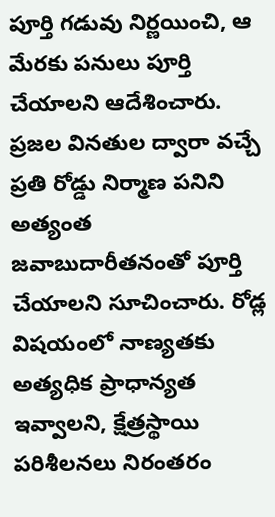పూర్తి గడువు నిర్ణయించి, ఆ మేరకు పనులు పూర్తి చేయాలని ఆదేశించారు. ప్రజల వినతుల ద్వారా వచ్చే ప్రతి రోడ్డు నిర్మాణ పనిని అత్యంత జవాబుదారీతనంతో పూర్తి చేయాలని సూచించారు. రోడ్ల విషయంలో నాణ్యతకు అత్యధిక ప్రాధాన్యత ఇవ్వాలని, క్షేత్రస్థాయి పరిశీలనలు నిరంతరం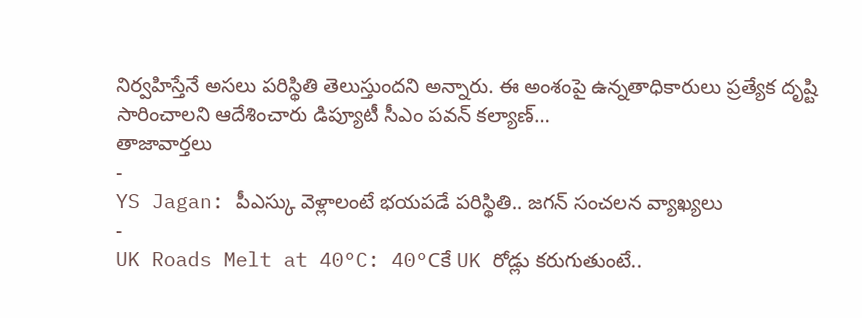నిర్వహిస్తేనే అసలు పరిస్థితి తెలుస్తుందని అన్నారు. ఈ అంశంపై ఉన్నతాధికారులు ప్రత్యేక దృష్టి సారించాలని ఆదేశించారు డిప్యూటీ సీఎం పవన్ కల్యాణ్…
తాజావార్తలు
-
YS Jagan: పీఎస్కు వెళ్లాలంటే భయపడే పరిస్థితి.. జగన్ సంచలన వ్యాఖ్యలు
-
UK Roads Melt at 40°C: 40°Cకే UK రోడ్లు కరుగుతుంటే..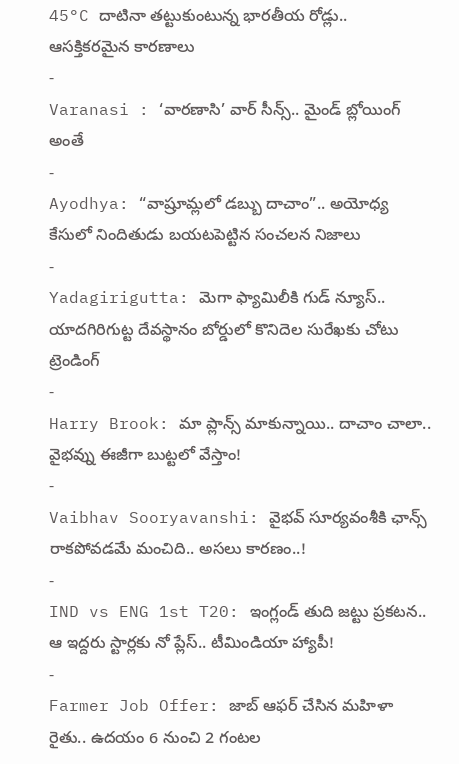45°C దాటినా తట్టుకుంటున్న భారతీయ రోడ్లు.. ఆసక్తికరమైన కారణాలు
-
Varanasi : ‘వారణాసి’ వార్ సీన్స్.. మైండ్ బ్లోయింగ్ అంతే
-
Ayodhya: “వాష్రూమ్లలో డబ్బు దాచాం”.. అయోధ్య కేసులో నిందితుడు బయటపెట్టిన సంచలన నిజాలు
-
Yadagirigutta: మెగా ఫ్యామిలీకి గుడ్ న్యూస్.. యాదగిరిగుట్ట దేవస్థానం బోర్డులో కొనిదెల సురేఖకు చోటు
ట్రెండింగ్
-
Harry Brook: మా ప్లాన్స్ మాకున్నాయి.. దాచాం చాలా.. వైభవ్ను ఈజీగా బుట్టలో వేస్తాం!
-
Vaibhav Sooryavanshi: వైభవ్ సూర్యవంశీకి ఛాన్స్ రాకపోవడమే మంచిది.. అసలు కారణం..!
-
IND vs ENG 1st T20: ఇంగ్లండ్ తుది జట్టు ప్రకటన.. ఆ ఇద్దరు స్టార్లకు నో ప్లేస్.. టీమిండియా హ్యాపీ!
-
Farmer Job Offer: జాబ్ ఆఫర్ చేసిన మహిళా రైతు.. ఉదయం 6 నుంచి 2 గంటల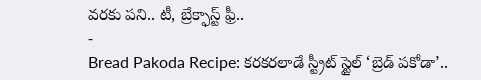వరకు పని.. టీ, బ్రేక్ఫాస్ట్ ఫ్రీ..
-
Bread Pakoda Recipe: కరకరలాడే స్ట్రీట్ స్టైల్ ‘బ్రెడ్ పకోడా’..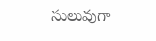సులువుగా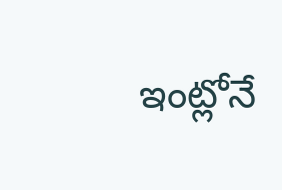ఇంట్లోనే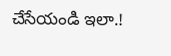చేసేయండి ఇలా.!